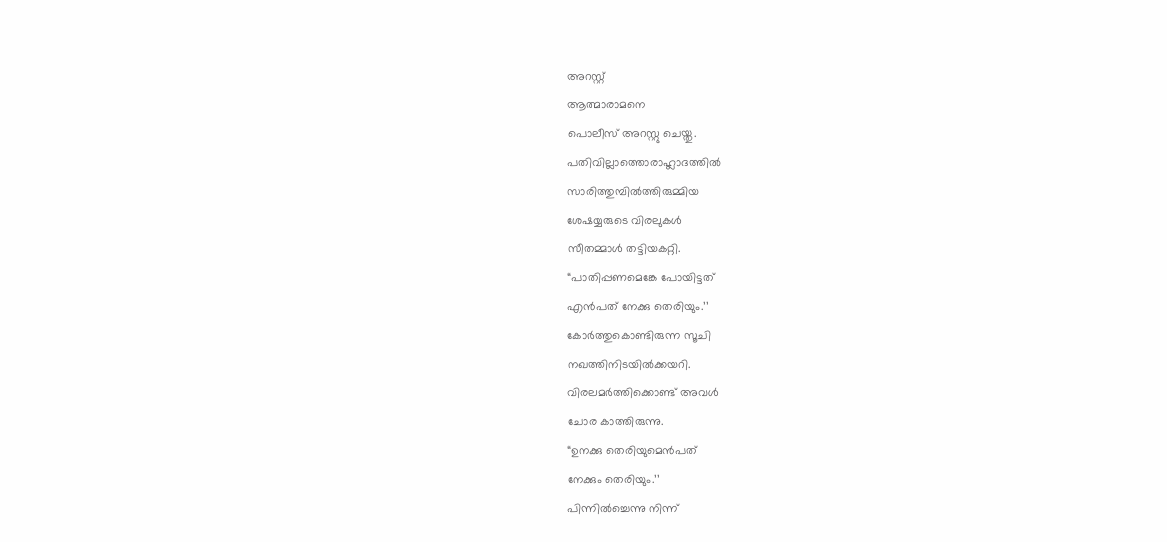അറസ്റ്റ്
ആത്മാരാമനെ
പൊലീസ് അറസ്റ്റു ചെയ്തു.
പതിവില്ലാത്തൊരാഹ്ലാദത്തിൽ
സാരിത്തുമ്പിൽത്തിരുമ്മിയ
ശേഷയ്യരുടെ വിരലുകൾ
സീതമ്മാൾ തട്ടിയകറ്റി.
“പാതിപ്പണമെങ്കേ പോയിട്ടത്
എൻപത് നേക്കു തെരിയും.’’
കോർത്തുകൊണ്ടിരുന്ന സൂചി
നഖത്തിനിടയിൽക്കയറി.
വിരലമർത്തിക്കൊണ്ട് അവൾ
ചോര കാത്തിരുന്നു.
“ഉനക്കു തെരിയുമെൻപത്
നേക്കും തെരിയും.’’
പിന്നിൽച്ചെന്നു നിന്ന്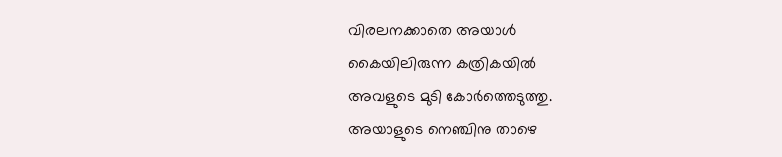വിരലനക്കാതെ അയാൾ
കൈയിലിരുന്ന കത്രികയിൽ
അവളുടെ മുടി കോർത്തെടുത്തു.
അയാളുടെ നെഞ്ചിനു താഴെ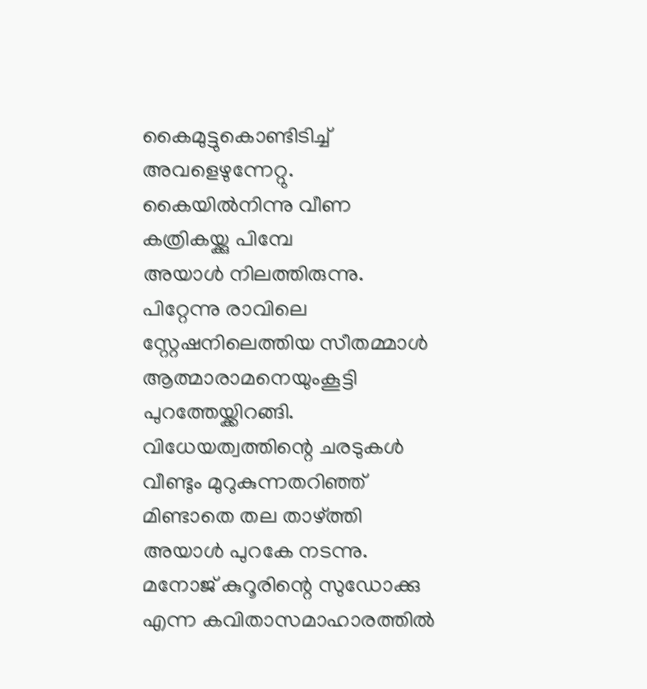കൈമുട്ടുകൊണ്ടിടിച്ച്
അവളെഴുന്നേറ്റു.
കൈയിൽനിന്നു വീണ
കത്രികയ്ക്കു പിമ്പേ
അയാൾ നിലത്തിരുന്നു.
പിറ്റേന്നു രാവിലെ
സ്റ്റേഷനിലെത്തിയ സീതമ്മാൾ
ആത്മാരാമനെയുംകൂട്ടി
പുറത്തേയ്ക്കിറങ്ങി.
വിധേയത്വത്തിന്റെ ചരടുകൾ
വീണ്ടും മുറുകുന്നതറിഞ്ഞ്
മിണ്ടാതെ തല താഴ്ത്തി
അയാൾ പുറകേ നടന്നു.
മനോജ് കുറൂരിന്റെ സുഡോക്കു എന്ന കവിതാസമാഹാരത്തിൽ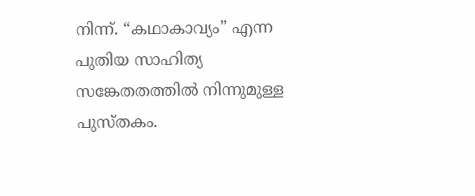നിന്ന്. “കഥാകാവ്യം” എന്ന പുതിയ സാഹിത്യ സങ്കേതതത്തിൽ നിന്നുമുള്ള പുസ്തകം.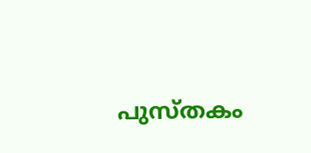പുസ്തകം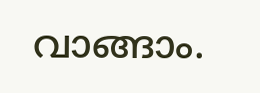വാങ്ങാം.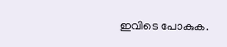ഇവിടെ പോകുക.